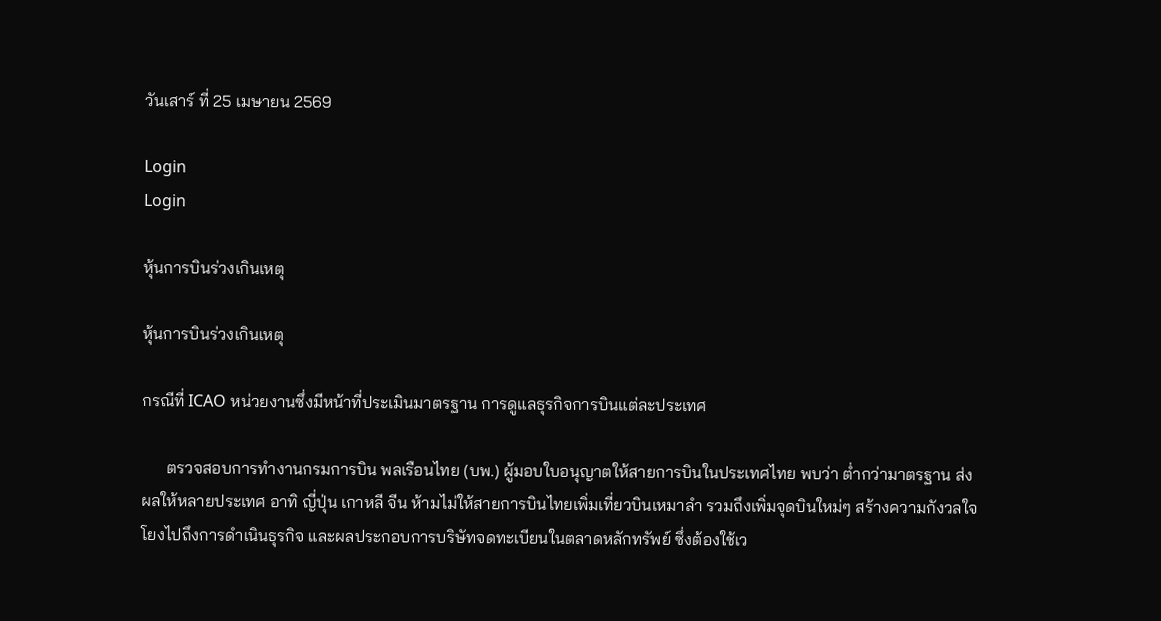วันเสาร์ ที่ 25 เมษายน 2569

Login
Login

หุ้นการบินร่วงเกินเหตุ

หุ้นการบินร่วงเกินเหตุ

กรณีที่ ICAO หน่วยงานซึ่งมีหน้าที่ประเมินมาตรฐาน การดูแลธุรกิจการบินแต่ละประเทศ

      ตรวจสอบการทำงานกรมการบิน พลเรือนไทย (บพ.) ผู้มอบใบอนุญาตให้สายการบินในประเทศไทย พบว่า ต่ำกว่ามาตรฐาน ส่งผลให้หลายประเทศ อาทิ ญี่ปุ่น เกาหลี จีน ห้ามไม่ให้สายการบินไทยเพิ่มเที่ยวบินเหมาลำ รวมถึงเพิ่มจุดบินใหม่ๆ สร้างความกังวลใจโยงไปถึงการดำเนินธุรกิจ และผลประกอบการบริษัทจดทะเบียนในตลาดหลักทรัพย์ ซึ่งต้องใช้เว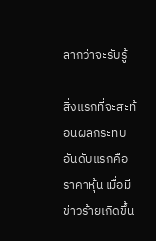ลากว่าจะรับรู้

สิ่งแรกที่จะสะท้อนผลกระทบอันดับแรกคือ ราคาหุ้น เมื่อมีข่าวร้ายเกิดขึ้น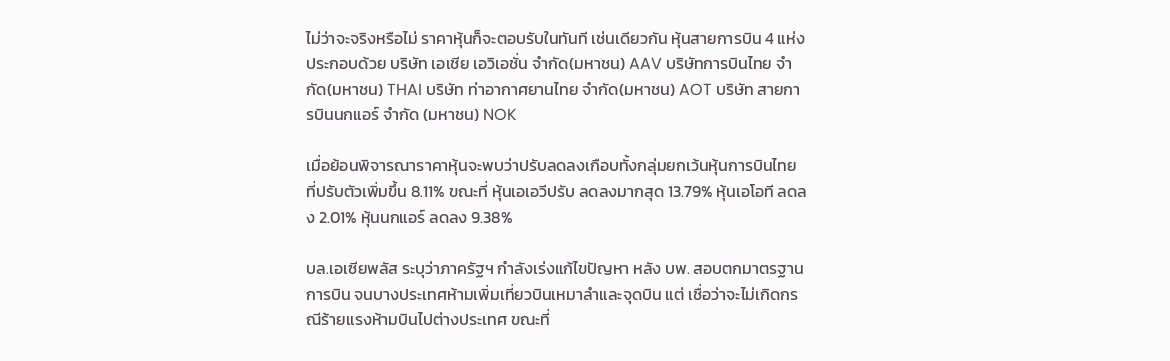ไม่ว่าจะจริงหรือไม่ ราคาหุ้นก็จะตอบรับในทันที เช่นเดียวกัน หุ้นสายการบิน 4 แห่งประกอบด้วย บริษัท เอเชีย เอวิเอชั่น จำกัด(มหาชน) AAV บริษัทการบินไทย จำกัด(มหาชน) THAI บริษัท ท่าอากาศยานไทย จำกัด(มหาชน) AOT บริษัท สายการบินนกแอร์ จำกัด (มหาชน) NOK

เมื่อย้อนพิจารณาราคาหุ้นจะพบว่าปรับลดลงเกือบทั้งกลุ่มยกเว้นหุ้นการบินไทย ที่ปรับตัวเพิ่มขึ้น 8.11% ขณะที่ หุ้นเอเอวีปรับ ลดลงมากสุด 13.79% หุ้นเอโอที ลดลง 2.01% หุ้นนกแอร์ ลดลง 9.38%

บล.เอเซียพลัส ระบุว่าภาครัฐฯ กำลังเร่งแก้ไขปัญหา หลัง บพ. สอบตกมาตรฐานการบิน จนบางประเทศห้ามเพิ่มเที่ยวบินเหมาลำและจุดบิน แต่ เชื่อว่าจะไม่เกิดกรณีร้ายแรงห้ามบินไปต่างประเทศ ขณะที่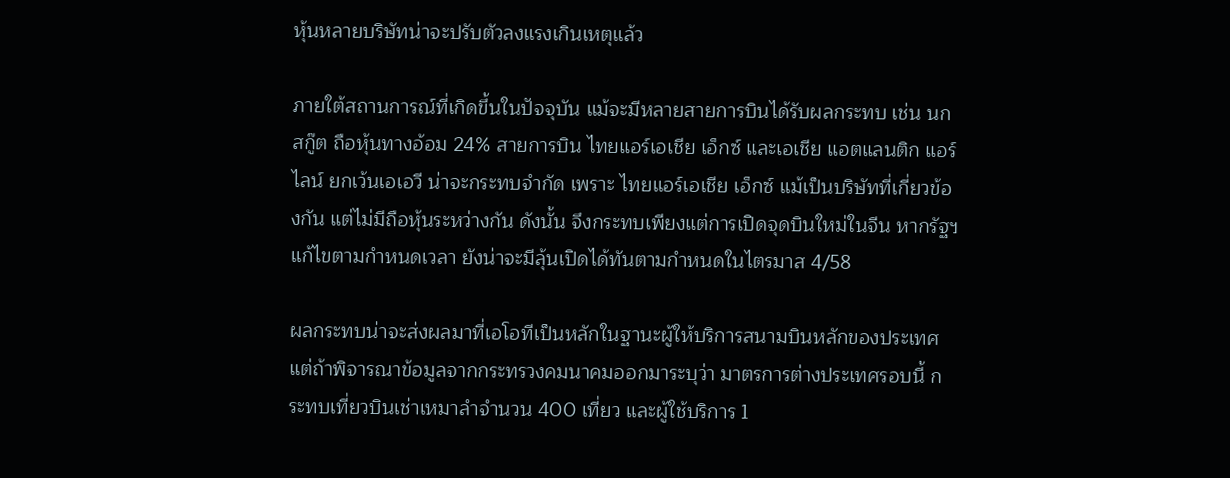หุ้นหลายบริษัทน่าจะปรับตัวลงแรงเกินเหตุแล้ว

ภายใต้สถานการณ์ที่เกิดขึ้นในปัจจุบัน แม้จะมีหลายสายการบินได้รับผลกระทบ เช่น นกสกู๊ต ถือหุ้นทางอ้อม 24% สายการบิน ไทยแอร์เอเชีย เอ็กซ์ และเอเชีย แอตแลนติก แอร์ไลน์ ยกเว้นเอเอวี น่าจะกระทบจำกัด เพราะ ไทยแอร์เอเชีย เอ็กซ์ แม้เป็นบริษัทที่เกี่ยวข้องกัน แต่ไม่มีถือหุ้นระหว่างกัน ดังนั้น จึงกระทบเพียงแต่การเปิดจุดบินใหม่ในจีน หากรัฐฯแก้ไขตามกำหนดเวลา ยังน่าจะมีลุ้นเปิดได้ทันตามกำหนดในไตรมาส 4/58

ผลกระทบน่าจะส่งผลมาที่เอโอทีเป็นหลักในฐานะผู้ให้บริการสนามบินหลักของประเทศ แต่ถ้าพิจารณาข้อมูลจากกระทรวงคมนาคมออกมาระบุว่า มาตรการต่างประเทศรอบนี้ กระทบเที่ยวบินเช่าเหมาลำจำนวน 400 เที่ยว และผู้ใช้บริการ 1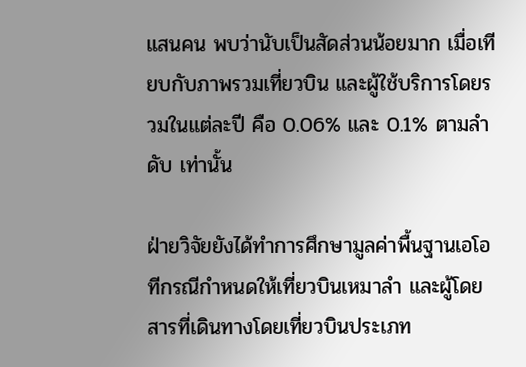แสนคน พบว่านับเป็นสัดส่วนน้อยมาก เมื่อเทียบกับภาพรวมเที่ยวบิน และผู้ใช้บริการโดยรวมในแต่ละปี คือ 0.06% และ 0.1% ตามลำดับ เท่านั้น

ฝ่ายวิจัยยังได้ทำการศึกษามูลค่าพื้นฐานเอโอทีกรณีกำหนดให้เที่ยวบินเหมาลำ และผู้โดยสารที่เดินทางโดยเที่ยวบินประเภท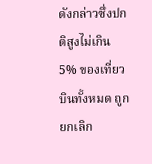ดังกล่าวซึ่งปกติสูงไม่เกิน 5% ของเที่ยวบินทั้งหมด ถูกยกเลิก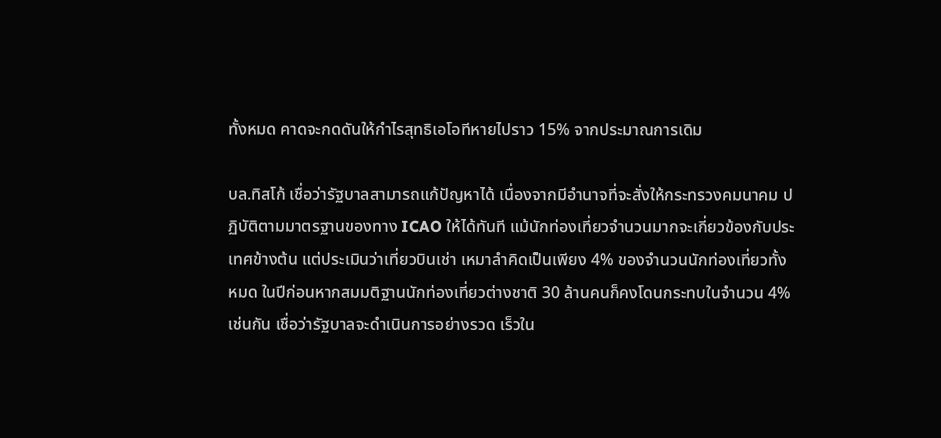ทั้งหมด คาดจะกดดันให้กำไรสุทธิเอโอทีหายไปราว 15% จากประมาณการเดิม

บล.ทิสโก้ เชื่อว่ารัฐบาลสามารถแก้ปัญหาได้ เนื่องจากมีอำนาจที่จะสั่งให้กระทรวงคมนาคม ปฏิบัติตามมาตรฐานของทาง ICAO ให้ได้ทันที แม้นักท่องเที่ยวจำนวนมากจะเกี่ยวข้องกับประเทศข้างต้น แต่ประเมินว่าเที่ยวบินเช่า เหมาลำคิดเป็นเพียง 4% ของจำนวนนักท่องเที่ยวทั้งหมด ในปีก่อนหากสมมติฐานนักท่องเที่ยวต่างชาติ 30 ล้านคนก็คงโดนกระทบในจำนวน 4% เช่นกัน เชื่อว่ารัฐบาลจะดำเนินการอย่างรวด เร็วใน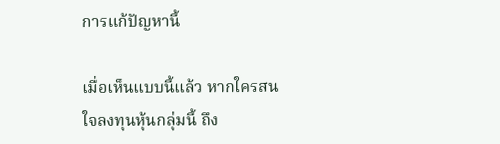การแก้ปัญหานี้

เมื่อเห็นแบบนี้แล้ว หากใครสนใจลงทุนหุ้นกลุ่มนี้ ถึง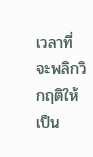เวลาที่จะพลิกวิกฤติให้เป็น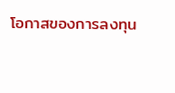โอกาสของการลงทุน